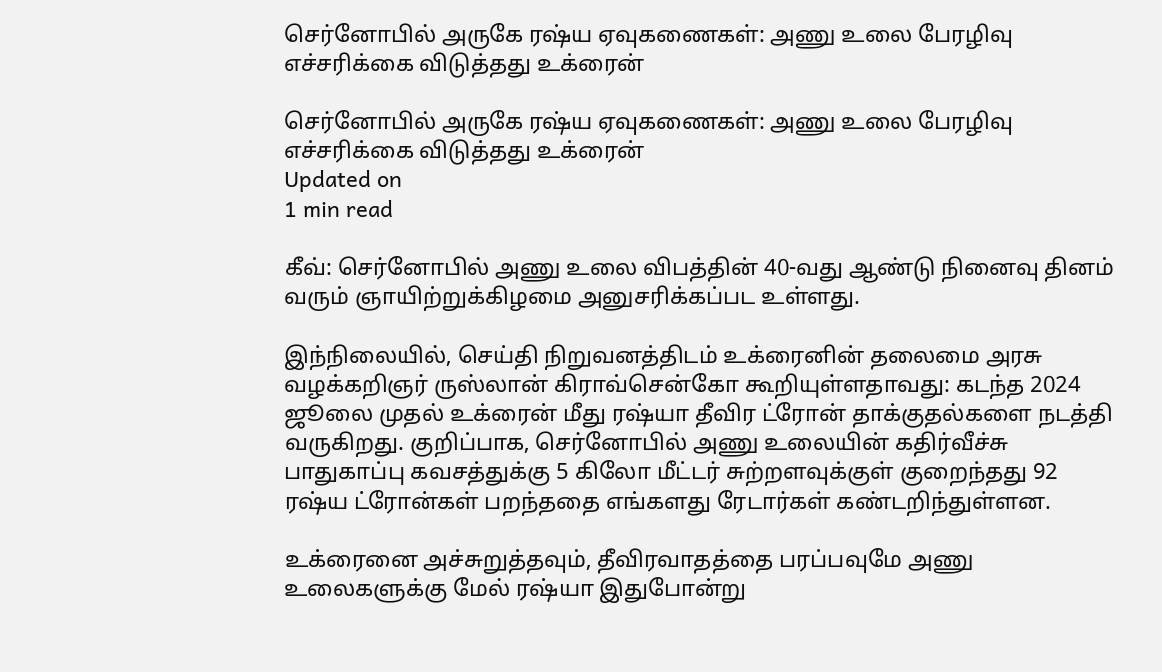செர்னோபில் அருகே ரஷ்ய ஏவுகணைகள்: அணு உலை பேரழிவு எச்சரிக்கை விடுத்தது உக்ரைன்

செர்னோபில் அருகே ரஷ்ய ஏவுகணைகள்: அணு உலை பேரழிவு எச்சரிக்கை விடுத்தது உக்ரைன்
Updated on
1 min read

கீவ்: செர்னோபில் அணு உலை விபத்தின் 40-வது ஆண்டு நினைவு தினம் வரும் ஞாயிற்றுக்கிழமை அனுசரிக்கப்பட உள்ளது.

இந்நிலையில், செய்தி நிறுவனத்திடம் உக்ரைனின் தலைமை அரசு வழக்கறிஞர் ருஸ்லான் கிராவ்சென்கோ கூறியுள்ளதாவது: கடந்த 2024 ஜூலை முதல் உக்ரைன் மீது ரஷ்யா தீவிர ட்ரோன் தாக்குதல்களை நடத்தி வருகிறது. குறிப்பாக, செர்னோபில் அணு உலையின் கதிர்வீச்சு பாதுகாப்பு கவசத்துக்கு 5 கிலோ மீட்டர் சுற்றளவுக்குள் குறைந்தது 92 ரஷ்ய ட்ரோன்கள் பறந்ததை எங்களது ரேடார்கள் கண்டறிந்துள்ளன.

உக்ரைனை அச்சுறுத்தவும், தீவிரவாதத்தை பரப்பவுமே அணு உலைகளுக்கு மேல் ரஷ்யா இதுபோன்று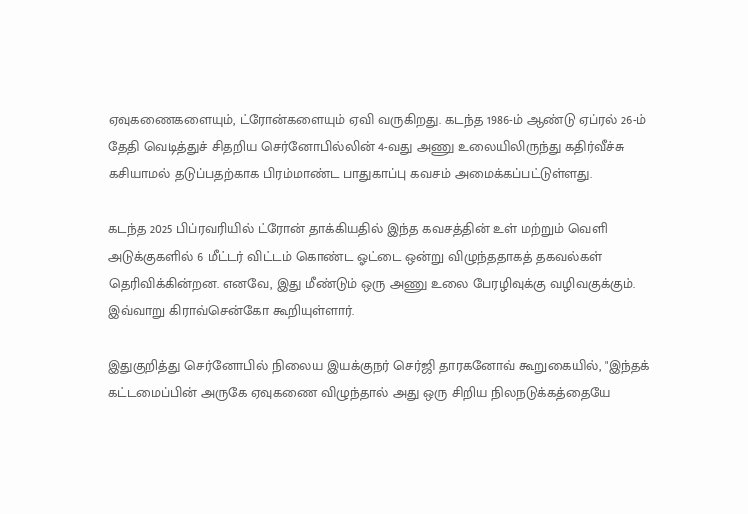ஏவுகணைகளையும், ட்ரோன்களையும் ஏவி வருகிறது. கடந்த 1986-ம் ஆண்டு ஏப்ரல் 26-ம் தேதி வெடித்துச் சிதறிய செர்னோபில்லின் 4-வது அணு உலையிலிருந்து கதிர்வீச்சு கசியாமல் தடுப்பதற்காக பிரம்மாண்ட பாதுகாப்பு கவசம் அமைக்கப்பட்டுள்ளது.

கடந்த 2025 பிப்ரவரியில் ட்ரோன் தாக்கியதில் இந்த கவசத்தின் உள் மற்றும் வெளி அடுக்குகளில் 6 மீட்டர் விட்டம் கொண்ட ஓட்டை ஒன்று விழுந்ததாகத் தகவல்கள் தெரிவிக்கின்றன. எனவே, இது மீண்டும் ஒரு அணு உலை பேரழிவுக்கு வழிவகுக்கும். இவ்வாறு கிராவ்சென்கோ கூறியுள்ளார்.

இதுகுறித்து செர்னோபில் நிலைய இயக்குநர் செர்ஜி தாரகனோவ் கூறுகையில், "இந்தக் கட்டமைப்பின் அருகே ஏவுகணை விழுந்தால் அது ஒரு சிறிய நிலநடுக்கத்தையே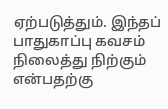ஏற்படுத்தும். இந்தப் பாதுகாப்பு கவசம் நிலைத்து நிற்கும் என்பதற்கு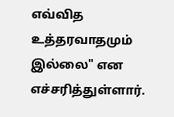எவ்வித உத்தரவாதமும் இல்லை" என எச்சரித்துள்ளார்.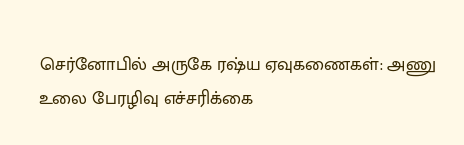செர்னோபில் அருகே ரஷ்ய ஏவுகணைகள்: அணு உலை பேரழிவு எச்சரிக்கை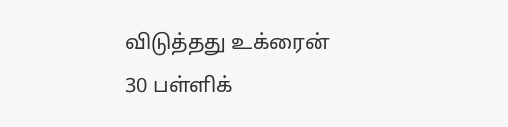விடுத்தது உக்ரைன்
30 பள்ளிக்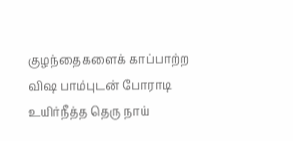குழந்தைகளைக் காப்பாற்ற விஷ பாம்புடன் போராடி உயிர்நீத்த தெரு நாய்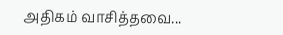அதிகம் வாசித்தவை...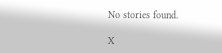No stories found.

X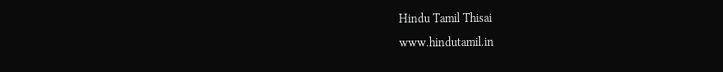Hindu Tamil Thisai
www.hindutamil.in